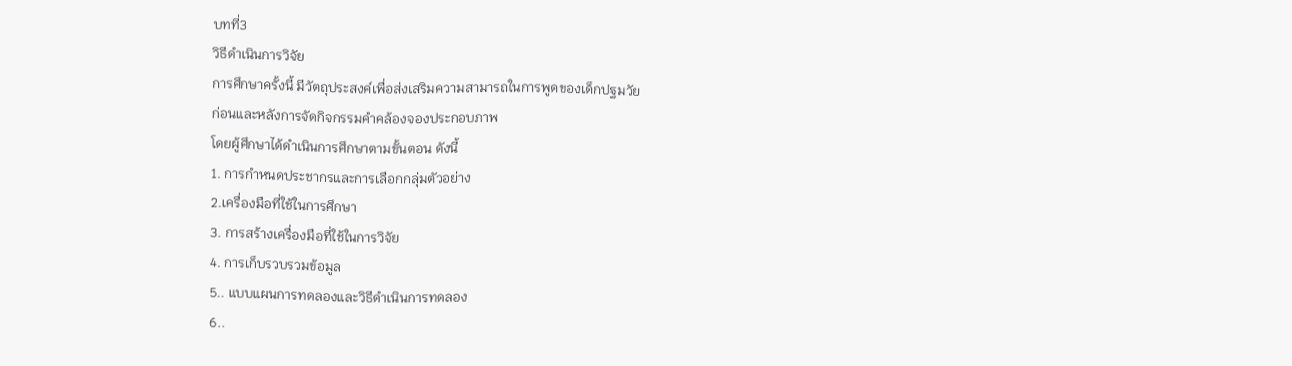บทที่3
วิธีดำเนินการวิจัย
การศึกษาครั้งนี้ มีวัตถุประสงค์เพื่อส่งเสริมความสามารถในการพูดของเด็กปฐมวัย
ก่อนและหลังการจัดกิจกรรมคำคล้องจองประกอบภาพ
โดยผู้ศึกษาได้ดำเนินการศึกษาตามขั้นตอน ดังนี้
1. การกำหนดประชากรและการเลือกกลุ่มตัวอย่าง
2.เครื่องมือที่ใช้ในการศึกษา
3. การสร้างเครื่องมือที่ใช้ในการวิจัย
4. การเก็บรวบรวมข้อมูล
5.. แบบแผนการทดลองและวิธีดำเนินการทดลอง
6..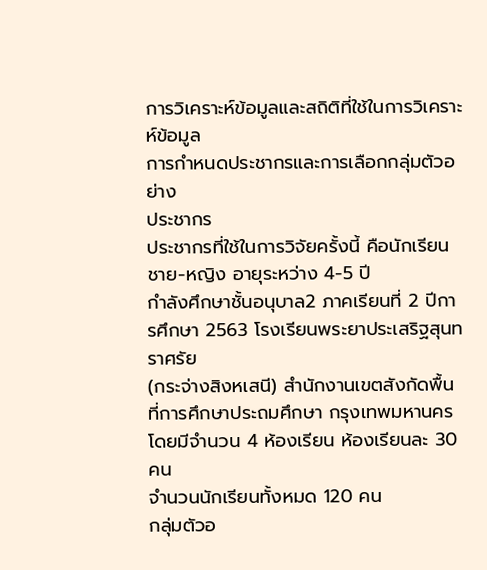การวิเคราะห์ข้อมูลและสถิติที่ใช้ในการวิเคราะห์ข้อมูล
การกำหนดประชากรและการเลือกกลุ่มตัวอย่าง
ประชากร
ประชากรที่ใช้ในการวิจัยครั้งนี้ คือนักเรียนชาย-หญิง อายุระหว่าง 4-5 ปี
กำลังศึกษาชั้นอนุบาล2 ภาคเรียนที่ 2 ปีการศึกษา 2563 โรงเรียนพระยาประเสริฐสุนทราศรัย
(กระจ่างสิงหเสนี) สำนักงานเขตสังกัดพื้นที่การศึกษาประถมศึกษา กรุงเทพมหานคร โดยมีจำนวน 4 ห้องเรียน ห้องเรียนละ 30 คน
จำนวนนักเรียนทั้งหมด 120 คน
กลุ่มตัวอ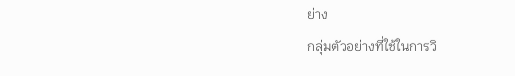ย่าง
กลุ่มตัวอย่างที่ใช้ในการวิ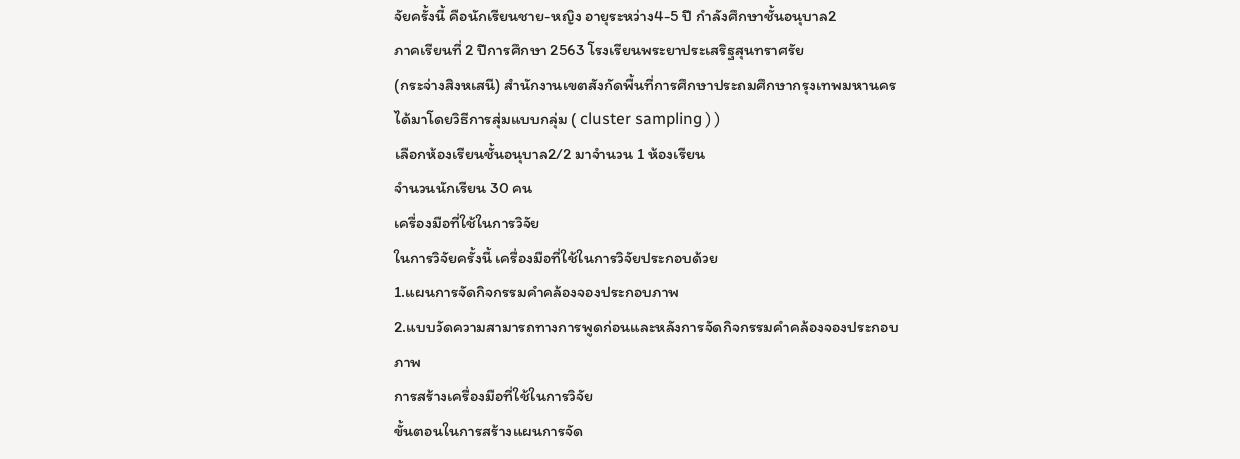จัยครั้งนี้ คือนักเรียนชาย-หญิง อายุระหว่าง4-5 ปี กำลังศึกษาชั้นอนุบาล2
ภาคเรียนที่ 2 ปีการศึกษา 2563 โรงเรียนพระยาประเสริฐสุนทราศรัย
(กระจ่างสิงหเสนี) สำนักงานเขตสังกัดพื้นที่การศึกษาประถมศึกษากรุงเทพมหานคร ได้มาโดยวิธีการสุ่มแบบกลุ่ม ( cluster sampling ) )
เลือกห้องเรียนชั้นอนุบาล2/2 มาจำนวน 1 ห้องเรียน
จำนวนนักเรียน 30 คน
เครื่องมือที่ใช้ในการวิจัย
ในการวิจัยครั้งนี้ เครื่องมือที่ใช้ในการวิจัยประกอบด้วย
1.แผนการจัดกิจกรรมคำคล้องจองประกอบภาพ
2.แบบวัดความสามารถทางการพูดก่อนและหลังการจัดกิจกรรมคำคล้องจองประกอบภาพ
การสร้างเครื่องมือที่ใช้ในการวิจัย
ขั้นตอนในการสร้างแผนการจัด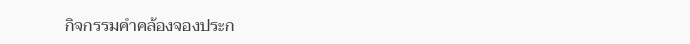กิจกรรมคำคล้องจองประก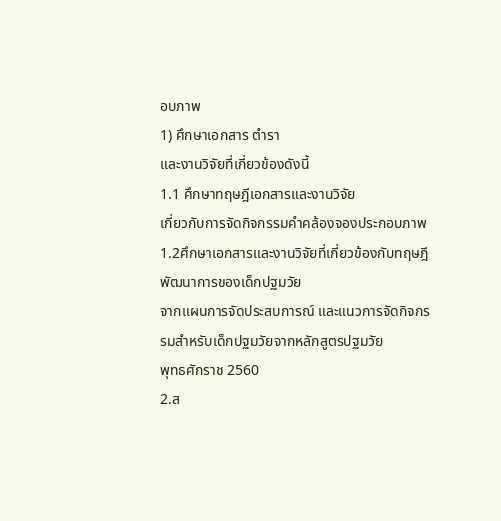อบภาพ
1) ศึกษาเอกสาร ตำรา
และงานวิจัยที่เกี่ยวข้องดังนี้
1.1 ศึกษาทฤษฎีเอกสารและงานวิจัย
เกี่ยวกับการจัดกิจกรรมคำคล้องจองประกอบภาพ
1.2ศึกษาเอกสารและงานวิจัยที่เกี่ยวข้องกับทฤษฎีพัฒนาการของเด็กปฐมวัย
จากแผนการจัดประสบการณ์ และแนวการจัดกิจกรรมสำหรับเด็กปฐมวัยจากหลักสูตรปฐมวัย
พุทธศักราช 2560
2.ส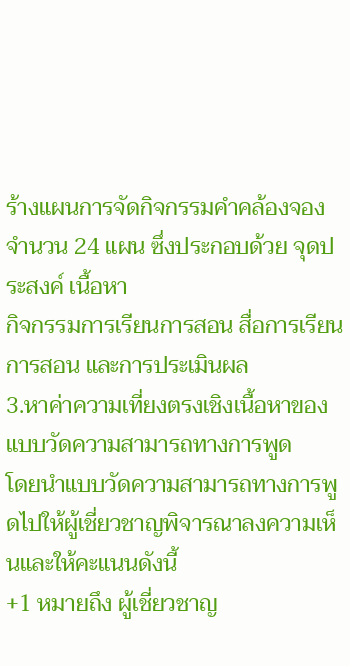ร้างแผนการจัดกิจกรรมคำคล้องจอง
จำนวน 24 แผน ซึ่งประกอบด้วย จุดประสงค์ เนื้อหา
กิจกรรมการเรียนการสอน สื่อการเรียนการสอน และการประเมินผล
3.หาค่าความเที่ยงตรงเชิงเนื้อหาของแบบวัดความสามารถทางการพูด
โดยนำแบบวัดความสามารถทางการพูดไปให้ผู้เชี่ยวชาญพิจารณาลงความเห็นและให้คะแนนดังนี้
+1 หมายถึง ผู้เชี่ยวชาญ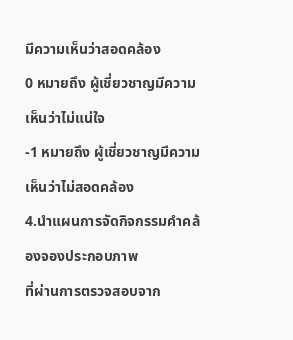มีความเห็นว่าสอดคล้อง
0 หมายถึง ผู้เชี่ยวชาญมีความเห็นว่าไม่แน่ใจ
-1 หมายถึง ผู้เชี่ยวชาญมีความเห็นว่าไม่สอดคล้อง
4.นำแผนการจัดกิจกรรมคำคล้องจองประกอบภาพ
ที่ผ่านการตรวจสอบจาก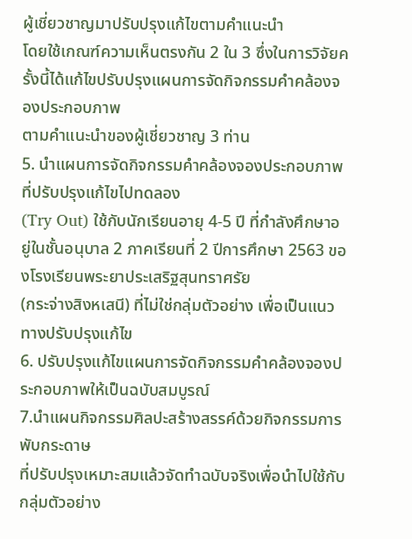ผู้เชี่ยวชาญมาปรับปรุงแก้ไขตามคำแนะนำ
โดยใช้เกณฑ์ความเห็นตรงกัน 2 ใน 3 ซึ่งในการวิจัยครั้งนี้ได้แก้ไขปรับปรุงแผนการจัดกิจกรรมคำคล้องจองประกอบภาพ
ตามคำแนะนำของผู้เชี่ยวชาญ 3 ท่าน
5. นำแผนการจัดกิจกรรมคำคล้องจองประกอบภาพที่ปรับปรุงแก้ไขไปทดลอง
(Try Out) ใช้กับนักเรียนอายุ 4-5 ปี ที่กำลังศึกษาอยู่ในชั้นอนุบาล 2 ภาคเรียนที่ 2 ปีการศึกษา 2563 ของโรงเรียนพระยาประเสริฐสุนทราศรัย
(กระจ่างสิงหเสนี) ที่ไม่ใช่กลุ่มตัวอย่าง เพื่อเป็นแนวทางปรับปรุงแก้ไข
6. ปรับปรุงแก้ไขแผนการจัดกิจกรรมคำคล้องจองประกอบภาพให้เป็นฉบับสมบูรณ์
7.นำแผนกิจกรรมศิลปะสร้างสรรค์ด้วยกิจกรรมการพับกระดาษ
ที่ปรับปรุงเหมาะสมแล้วจัดทำฉบับจริงเพื่อนำไปใช้กับกลุ่มตัวอย่าง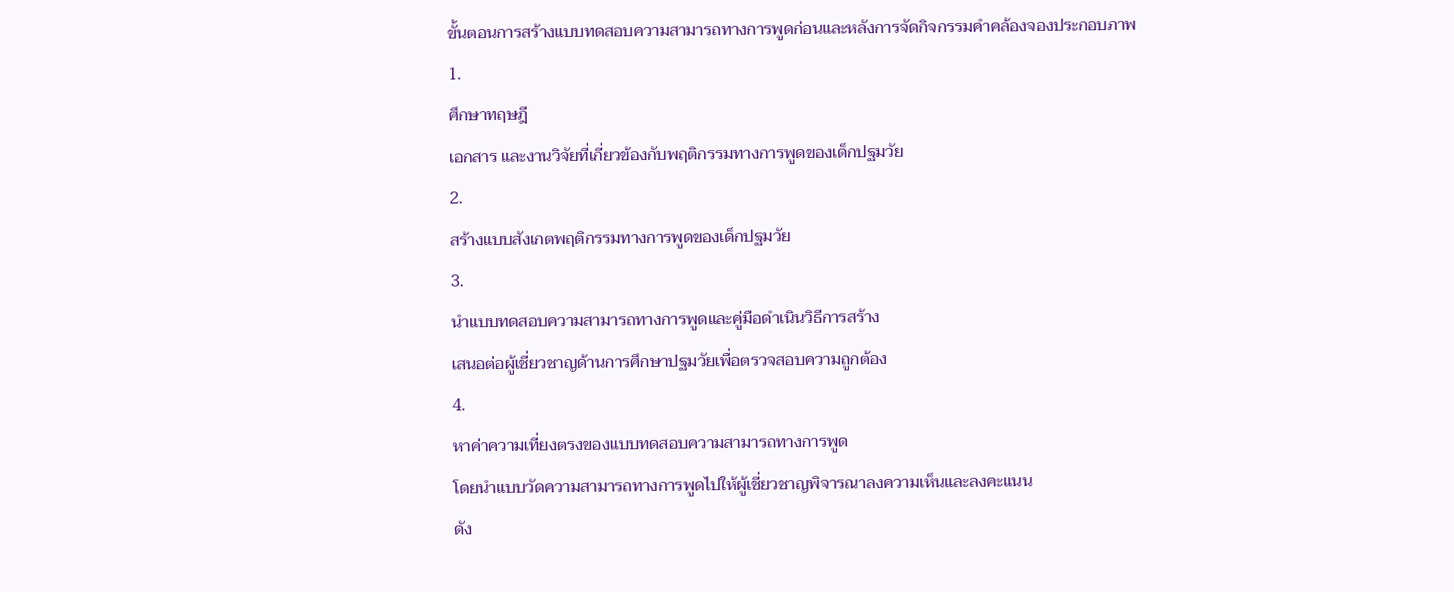ขั้นตอนการสร้างแบบทดสอบความสามารถทางการพูดก่อนและหลังการจัดกิจกรรมคำคล้องจองประกอบภาพ
1.
ศึกษาทฤษฎี
เอกสาร และงานวิจัยที่เกี่ยวข้องกับพฤติกรรมทางการพูดของเด็กปฐมวัย
2.
สร้างแบบสังเกตพฤติกรรมทางการพูดของเด็กปฐมวัย
3.
นำแบบทดสอบความสามารถทางการพูดและคู่มือดำเนินวิธีการสร้าง
เสนอต่อผู้เชี่ยวชาญด้านการศึกษาปฐมวัยเพื่อตรวจสอบความถูกต้อง
4.
หาค่าความเที่ยงตรงของแบบทดสอบความสามารถทางการพูด
โดยนำแบบวัดความสามารถทางการพูดไปให้ผู้เชี่ยวชาญพิจารณาลงความเห็นและลงคะแนน
ดัง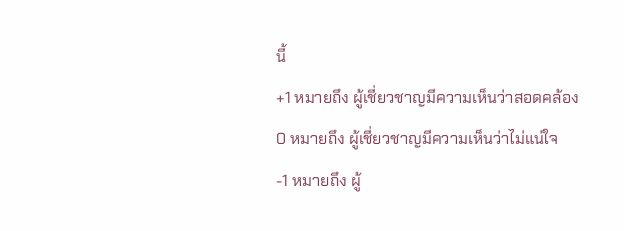นี้
+1 หมายถึง ผู้เชี่ยวชาญมีความเห็นว่าสอดคล้อง
0 หมายถึง ผู้เชี่ยวชาญมีความเห็นว่าไม่แน่ใจ
-1 หมายถึง ผู้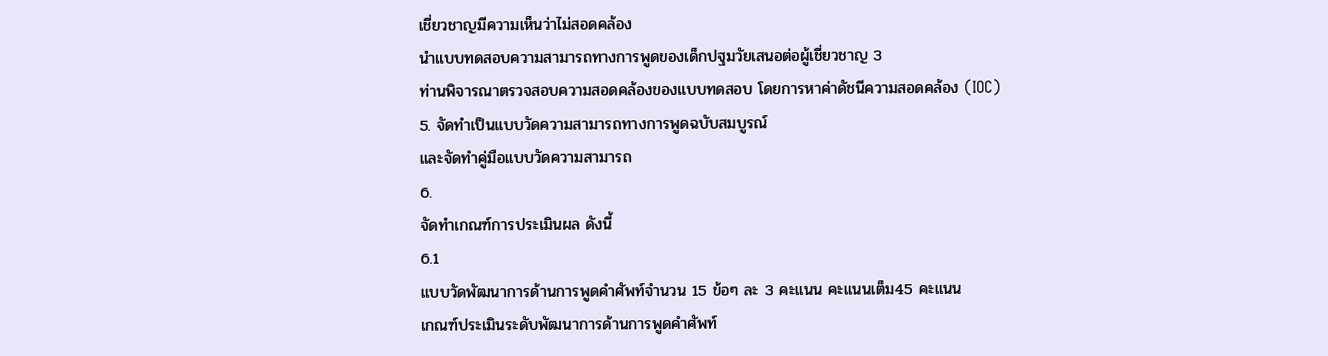เชี่ยวชาญมีความเห็นว่าไม่สอดคล้อง
นำแบบทดสอบความสามารถทางการพูดของเด็กปฐมวัยเสนอต่อผู้เชี่ยวชาญ 3
ท่านพิจารณาตรวจสอบความสอดคล้องของแบบทดสอบ โดยการหาค่าดัชนีความสอดคล้อง (IOC)
5. จัดทำเป็นแบบวัดความสามารถทางการพูดฉบับสมบูรณ์
และจัดทำคู่มือแบบวัดความสามารถ
6.
จัดทำเกณฑ์การประเมินผล ดังนี้
6.1
แบบวัดพัฒนาการด้านการพูดคำศัพท์จำนวน 15 ข้อๆ ละ 3 คะแนน คะแนนเต็ม45 คะแนน
เกณฑ์ประเมินระดับพัฒนาการด้านการพูดคำศัพท์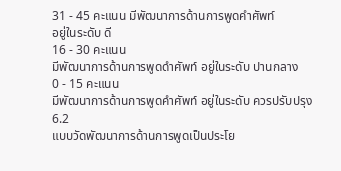31 - 45 คะแนน มีพัฒนาการด้านการพูดคำศัพท์
อยู่ในระดับ ดี
16 - 30 คะแนน
มีพัฒนาการด้านการพูดดำศัพท์ อยู่ในระดับ ปานกลาง
0 - 15 คะแนน
มีพัฒนาการด้านการพูดคำศัพท์ อยู่ในระดับ ควรปรับปรุง
6.2
แบบวัดพัฒนาการด้านการพูดเป็นประโย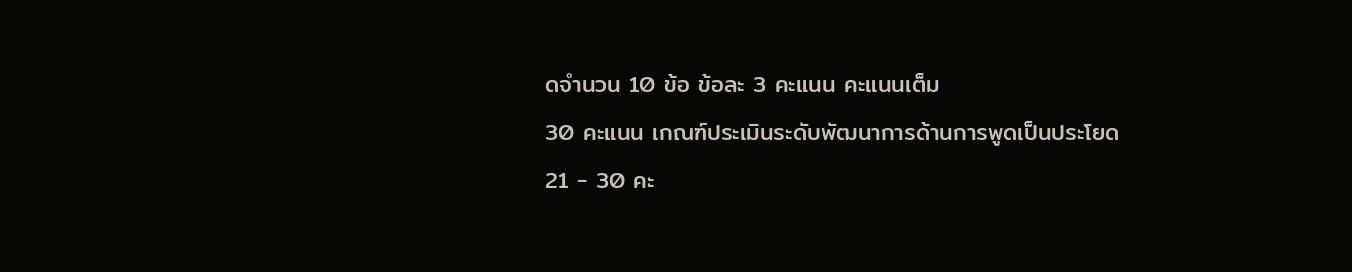ดจำนวน 10 ข้อ ข้อละ 3 คะแนน คะแนนเต็ม
30 คะแนน เกณฑ์ประเมินระดับพัฒนาการด้านการพูดเป็นประโยด
21 - 30 คะ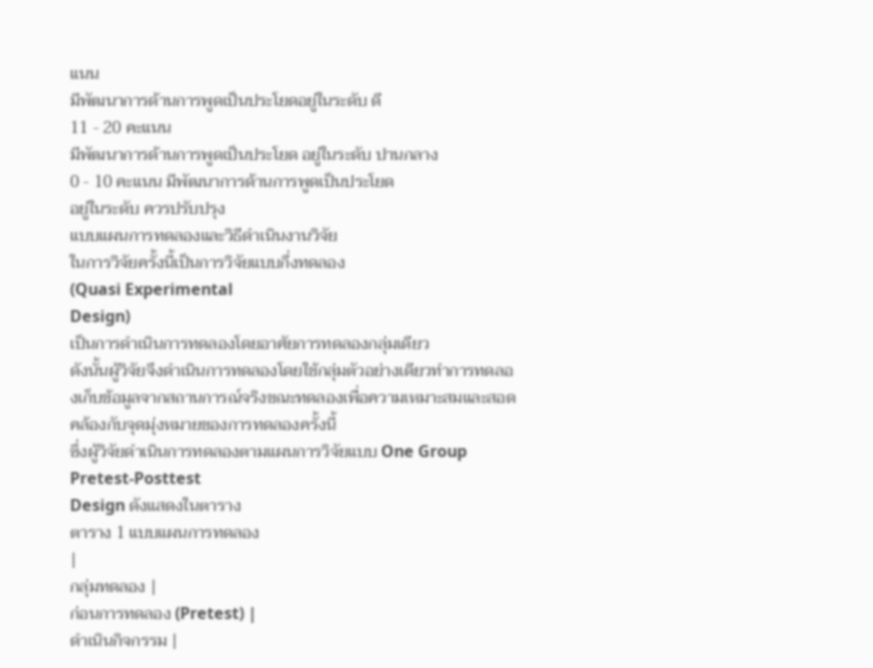แนน
มีพัฒนาการด้านการพูดเป็นประโยดอยู่ในระดับ ดี
11 - 20 คะแนน
มีพัฒนาการด้านการพูดเป็นประโยด อยู่ในระดับ ปานกลาง
0 - 10 คะแนน มีพัฒนาการด้านการพูดเป็นประโยด
อยู่ในระดับ ควรปรับปรุง
แบบแผนการทดลองและวิธีดำเนินงานวิจัย
ในการวิจัยครั้งนี้เป็นการวิจัยแบบกึ่งทดลอง
(Quasi Experimental
Design)
เป็นการดำเนินการทดลองโดยอาศัยการทดลองกลุ่มเดียว
ดังนั้นผู้วิจัยจึงดำเนินการทดลองโดยใช้กลุ่มตัวอย่างเดียวทำการทดลองเก็บข้อมูลจากสถานการณ์จริงขณะทดลองเพื่อความเหมาะสมและสอดคล้องกับจุดมุ่งหมายของการทดลองครั้งนี้
ซึ่งผู้วิจัยดำเนินการทดลองตามแผนการวิจัยแบบ One Group Pretest-Posttest
Design ดังแสดงในตาราง
ตาราง 1 แบบแผนการทดลอง
|
กลุ่มทดลอง |
ก่อนการทดลอง (Pretest) |
ดำเนินกิจกรรม |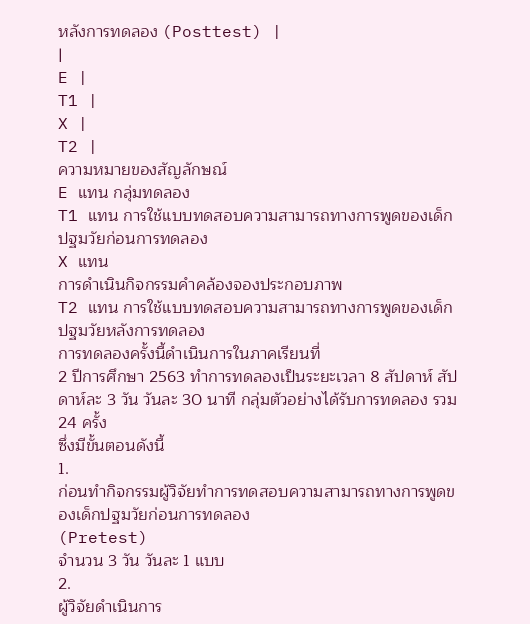หลังการทดลอง (Posttest) |
|
E |
T1 |
X |
T2 |
ความหมายของสัญลักษณ์
E แทน กลุ่มทดลอง
T1 แทน การใช้แบบทดสอบความสามารถทางการพูดของเด็กปฐมวัยก่อนการทดลอง
X แทน
การดำเนินกิจกรรมคำคล้องจองประกอบภาพ
T2 แทน การใช้แบบทดสอบความสามารถทางการพูดของเด็กปฐมวัยหลังการทดลอง
การทดลองครั้งนี้ดำเนินการในภาคเรียนที่
2 ปีการศึกษา 2563 ทำการทดลองเป็นระยะเวลา 8 สัปดาห์ สัปดาห์ละ 3 วัน วันละ 30 นาที กลุ่มตัวอย่างได้รับการทดลอง รวม 24 ครั้ง
ซึ่งมีขั้นตอนดังนี้
1.
ก่อนทำกิจกรรมผู้วิจัยทำการทดสอบความสามารถทางการพูดของเด็กปฐมวัยก่อนการทดลอง
(Pretest)
จำนวน 3 วัน วันละ 1 แบบ
2.
ผู้วิจัยดำเนินการ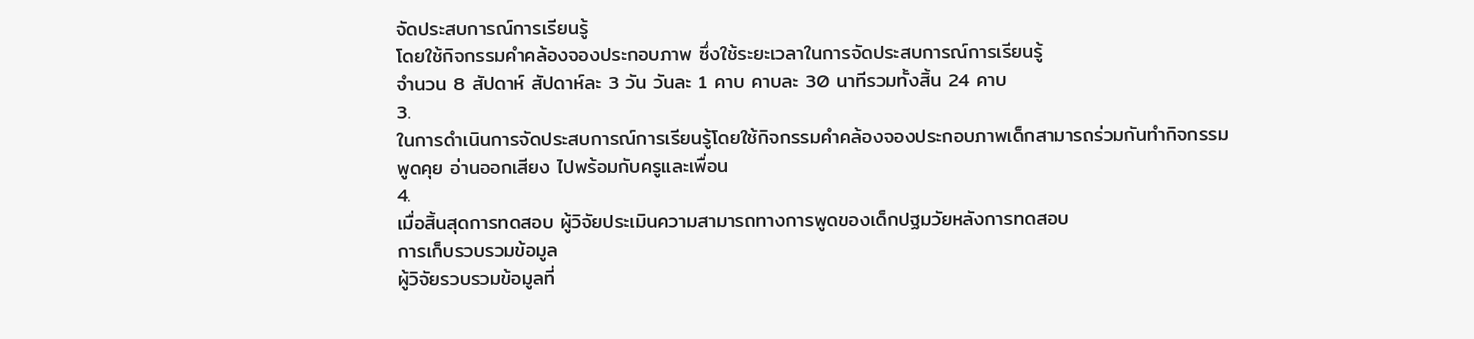จัดประสบการณ์การเรียนรู้
โดยใช้กิจกรรมคำคล้องจองประกอบภาพ ซึ่งใช้ระยะเวลาในการจัดประสบการณ์การเรียนรู้
จำนวน 8 สัปดาห์ สัปดาห์ละ 3 วัน วันละ 1 คาบ คาบละ 30 นาทีรวมทั้งสิ้น 24 คาบ
3.
ในการดำเนินการจัดประสบการณ์การเรียนรู้โดยใช้กิจกรรมคำคล้องจองประกอบภาพเด็กสามารถร่วมกันทำกิจกรรม
พูดคุย อ่านออกเสียง ไปพร้อมกับครูและเพื่อน
4.
เมื่อสิ้นสุดการทดสอบ ผู้วิจัยประเมินความสามารถทางการพูดของเด็กปฐมวัยหลังการทดสอบ
การเก็บรวบรวมข้อมูล
ผู้วิจัยรวบรวมข้อมูลที่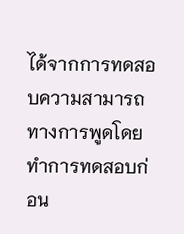ได้จากการทดสอบความสามารถทางการพูดโดยทำการทดสอบก่อน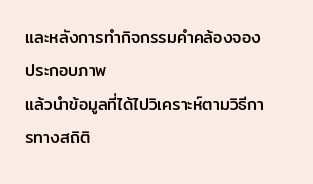และหลังการทำกิจกรรมคำคล้องจองประกอบภาพ
แล้วนำข้อมูลที่ได้ไปวิเคราะห์ตามวิธีการทางสถิติ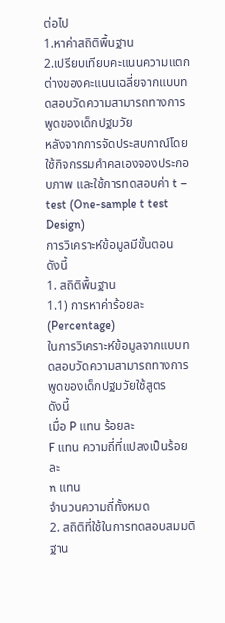ต่อไป
1.หาค่าสถิติพื้นฐาน
2.เปรียบเทียบคะแนนความแตกต่างของคะแนนเฉลี่ยจากแบบทดสอบวัดความสามารถทางการพูดของเด็กปฐมวัย
หลังจากการจัดประสบกาณ์โดยใช้กิจกรรมคำคลเองจองประกอบภาพ และใช้การทดสอบค่า t –
test (One-sample t test Design)
การวิเคราะห์ข้อมูลมีขั้นตอน
ดังนี้
1. สถิติพื้นฐาน
1.1) การหาค่าร้อยละ (Percentage)
ในการวิเคราะห์ข้อมูลจากแบบทดสอบวัดความสามารถทางการพูดของเด็กปฐมวัยใช้สูตร
ดังนี้
เมื่อ P แทน ร้อยละ
F แทน ความถี่ที่แปลงเป็นร้อยละ
n แทน
จำนวนความถี่ทั้งหมด
2. สถิติที่ใช้ในการทดสอบสมมติฐาน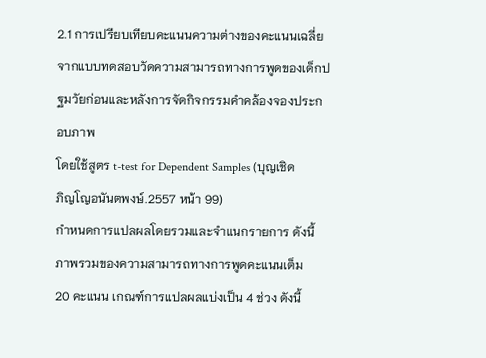2.1 การเปรียบเทียบคะแนนความต่างของคะแนนเฉลี่ย
จากแบบทดสอบวัดความสามารถทางการพูดของเด็กปฐมวัยก่อนและหลังการจัดกิจกรรมคำคล้องจองประกอบภาพ
โดยใช้สูตร t-test for Dependent Samples (บุญเชิด
ภิญโญอนันตพงษ์.2557 หน้า 99)
กำหนดการแปลผลโดยรวมและจำแนกรายการ ดังนี้
ภาพรวมของความสามารถทางการพูดคะแนนเต็ม
20 คะแนน เกณฑ์การแปลผลแบ่งเป็น 4 ช่วง ดังนี้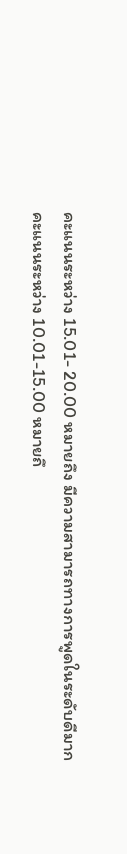คะแนนระหว่าง 15.01- 20.00 หมายถึง มีความสามารถทางการพูดในระดับดีมาก
คะแนนระหว่าง 10.01-15.00 หมายถึ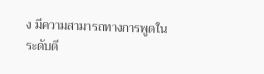ง มีความสามารถทางการพูดในระดับดี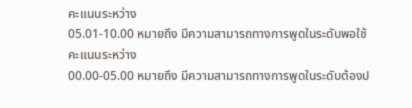คะแนนระหว่าง
05.01-10.00 หมายถึง มีความสามารถทางการพูดในระดับพอใช้
คะแนนระหว่าง
00.00-05.00 หมายถึง มีความสามารถทางการพูดในระดับต้องป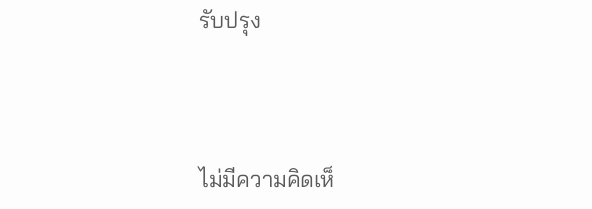รับปรุง



ไม่มีความคิดเห็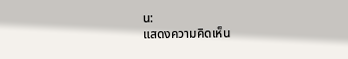น:
แสดงความคิดเห็น